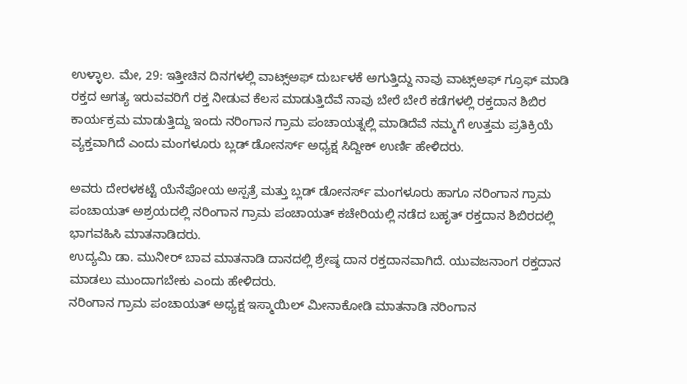ಉಳ್ಳಾಲ. ಮೇ, 29: ಇತ್ತೀಚಿನ ದಿನಗಳಲ್ಲಿ ವಾಟ್ಸ್ಅಫ್ ದುರ್ಬಳಕೆ ಅಗುತ್ತಿದ್ದು ನಾವು ವಾಟ್ಸ್ಅಫ್ ಗ್ರೂಫ್ ಮಾಡಿ ರಕ್ತದ ಅಗತ್ಯ ಇರುವವರಿಗೆ ರಕ್ತ ನೀಡುವ ಕೆಲಸ ಮಾಡುತ್ತಿದೆವೆ ನಾವು ಬೇರೆ ಬೇರೆ ಕಡೆಗಳಲ್ಲಿ ರಕ್ತದಾನ ಶಿಬಿರ ಕಾರ್ಯಕ್ರಮ ಮಾಡುತ್ತಿದ್ದು ಇಂದು ನರಿಂಗಾನ ಗ್ರಾಮ ಪಂಚಾಯತ್ನಲ್ಲಿ ಮಾಡಿದೆವೆ ನಮ್ಮಗೆ ಉತ್ತಮ ಪ್ರತಿಕ್ರಿಯೆ ವ್ಯಕ್ತವಾಗಿದೆ ಎಂದು ಮಂಗಳೂರು ಬ್ಲಡ್ ಡೋನರ್ಸ್ ಅಧ್ಯಕ್ಷ ಸಿದ್ದೀಕ್ ಉರ್ಣಿ ಹೇಳಿದರು.

ಅವರು ದೇರಳಕಟ್ಟೆ ಯೆನೆಪೋಯ ಅಸ್ಪತ್ರೆ ಮತ್ತು ಬ್ಲಡ್ ಡೋನರ್ಸ್ ಮಂಗಳೂರು ಹಾಗೂ ನರಿಂಗಾನ ಗ್ರಾಮ ಪಂಚಾಯತ್ ಅಶ್ರಯದಲ್ಲಿ ನರಿಂಗಾನ ಗ್ರಾಮ ಪಂಚಾಯತ್ ಕಚೇರಿಯಲ್ಲಿ ನಡೆದ ಬಹೃತ್ ರಕ್ತದಾನ ಶಿಬಿರದಲ್ಲಿ ಭಾಗವಹಿಸಿ ಮಾತನಾಡಿದರು.
ಉದ್ಯಮಿ ಡಾ. ಮುನೀರ್ ಬಾವ ಮಾತನಾಡಿ ದಾನದಲ್ಲಿ ಶ್ರೇಷ್ಠ ದಾನ ರಕ್ತದಾನವಾಗಿದೆ. ಯುವಜನಾಂಗ ರಕ್ತದಾನ ಮಾಡಲು ಮುಂದಾಗಬೇಕು ಎಂದು ಹೇಳಿದರು.
ನರಿಂಗಾನ ಗ್ರಾಮ ಪಂಚಾಯತ್ ಅಧ್ಯಕ್ಷ ಇಸ್ಮಾಯಿಲ್ ಮೀನಾಕೋಡಿ ಮಾತನಾಡಿ ನರಿಂಗಾನ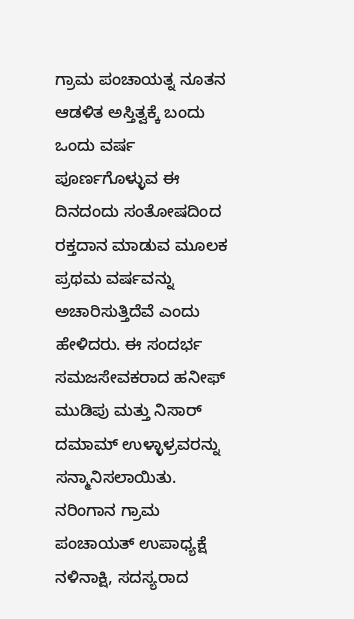ಗ್ರಾಮ ಪಂಚಾಯತ್ನ ನೂತನ ಆಡಳಿತ ಅಸ್ತಿತ್ವಕ್ಕೆ ಬಂದು ಒಂದು ವರ್ಷ ಪೂರ್ಣಗೊಳ್ಳುವ ಈ ದಿನದಂದು ಸಂತೋಷದಿಂದ ರಕ್ತದಾನ ಮಾಡುವ ಮೂಲಕ ಪ್ರಥಮ ವರ್ಷವನ್ನು ಅಚಾರಿಸುತ್ತಿದೆವೆ ಎಂದು ಹೇಳಿದರು. ಈ ಸಂದರ್ಭ ಸಮಜಸೇವಕರಾದ ಹನೀಫ್ ಮುಡಿಪು ಮತ್ತು ನಿಸಾರ್ ದಮಾಮ್ ಉಳ್ಳಾಳ್ರವರನ್ನು ಸನ್ಮಾನಿಸಲಾಯಿತು.
ನರಿಂಗಾನ ಗ್ರಾಮ ಪಂಚಾಯತ್ ಉಪಾಧ್ಯಕ್ಷೆ ನಳಿನಾಕ್ಷಿ, ಸದಸ್ಯರಾದ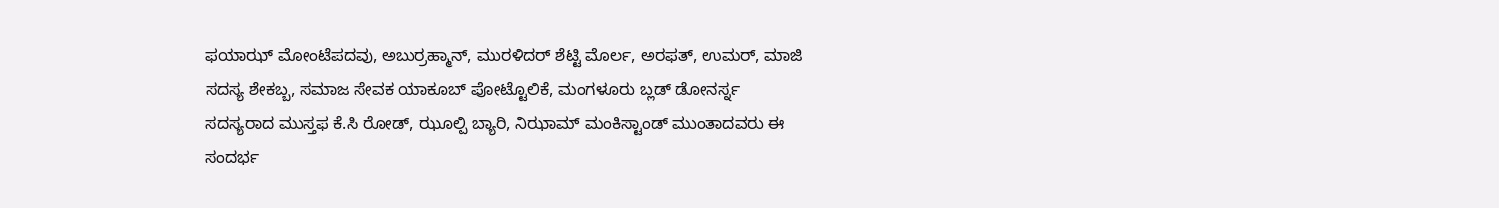ಫಯಾಝ್ ಮೋಂಟೆಪದವು, ಅಬುರ್ರಹ್ಮಾನ್, ಮುರಳಿದರ್ ಶೆಟ್ಟಿ ಮೊರ್ಲ, ಅರಫತ್, ಉಮರ್, ಮಾಜಿ ಸದಸ್ಯ ಶೇಕಬ್ಬ, ಸಮಾಜ ಸೇವಕ ಯಾಕೂಬ್ ಪೋಟ್ಟೊಲಿಕೆ, ಮಂಗಳೂರು ಬ್ಲಡ್ ಡೋನರ್ಸ್ನ ಸದಸ್ಯರಾದ ಮುಸ್ತಫ ಕೆ.ಸಿ ರೋಡ್, ಝೂಲ್ಪಿ ಬ್ಯಾರಿ, ನಿಝಾಮ್ ಮಂಕಿಸ್ಟಾಂಡ್ ಮುಂತಾದವರು ಈ ಸಂದರ್ಭ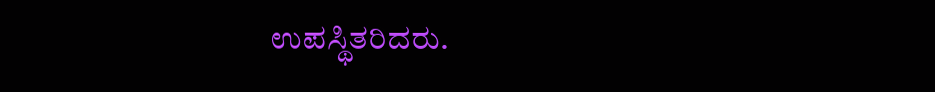ಉಪಸ್ಥಿತರಿದರು.